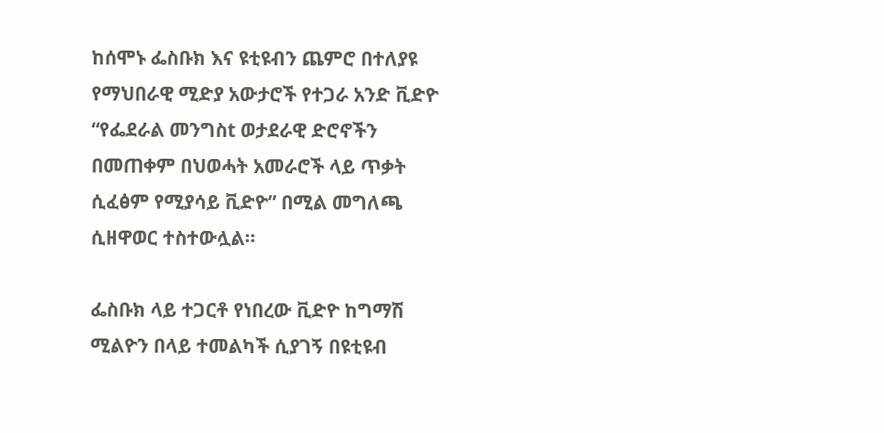ከሰሞኑ ፌስቡክ እና ዩቲዩብን ጨምሮ በተለያዩ የማህበራዊ ሚድያ አውታሮች የተጋራ አንድ ቪድዮ “የፌደራል መንግስt ወታደራዊ ድሮኖችን በመጠቀም በህወሓት አመራሮች ላይ ጥቃት ሲፈፅም የሚያሳይ ቪድዮ” በሚል መግለጫ ሲዘዋወር ተስተውሏል።

ፌስቡክ ላይ ተጋርቶ የነበረው ቪድዮ ከግማሽ ሚልዮን በላይ ተመልካች ሲያገኝ በዩቲዩብ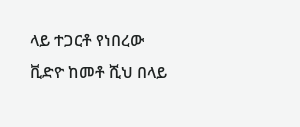ላይ ተጋርቶ የነበረው ቪድዮ ከመቶ ሺህ በላይ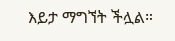እይታ ማግኘት ችሏል።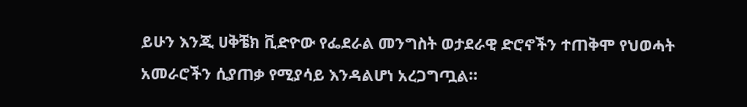ይሁን እንጂ ሀቅቼክ ቪድዮው የፌደራል መንግስት ወታደራዊ ድሮኖችን ተጠቅሞ የህወሓት አመራሮችን ሲያጠቃ የሚያሳይ እንዳልሆነ አረጋግጧል።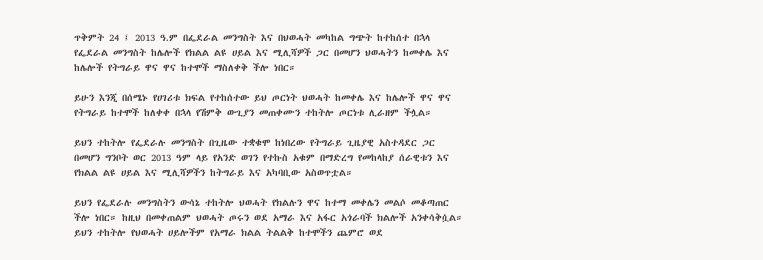ጥቅምት 24 ፤ 2013 ዓ.ም በፌደራል መንግስት እና በህወሓት መካከል ግጭት ከተከሰተ በኋላ የፌደራል መንግስት ከሌሎች የክልል ልዩ ሀይል እና ሚሊሻዎች ጋር በመሆን ህወሓትን ከመቀሌ እና ከሌሎች የትግራይ ዋና ዋና ከተሞች ማስለቀቅ ችሎ ነበር።

ይሁን እንጂ በሰሜኑ የሀገሪቱ ክፍል የተከሰተው ይህ ጦርነት ህወሓት ከመቀሌ እና ከሌሎች ዋና ዋና የትግራይ ከተሞች ከለቀቀ በኋላ የሽምቅ ውጊያን መጠቀሙን ተከትሎ ጦርነቱ ሊራዘም ችሏል።

ይህን ተከትሎ የፌደራሉ መንግስት በጊዜው ተቋቁሞ ከነበረው የትግራይ ጊዜያዊ አስተዳደር ጋር በመሆን ግንቦት ወር 2013 ዓም ላይ የአንድ ወገን የተኩስ አቁም በማድረግ የመከላከያ ሰራዊቱን እና የክልል ልዩ ሀይል እና ሚሊሻዎችን ከትግራይ እና አካባቢው አስወጥቷል።

ይህን የፌደራሉ መንግስትን ውሳኔ ተከትሎ ህወሓት የክልሉን ዋና ከተማ መቀሌን መልሶ መቆጣጠር ችሎ ነበር። ከዚህ በመቀጠልም ህወሓት ጦሩን ወደ አማራ እና አፋር አጎራባች ክልሎች አንቀሳቅሷል። ይህን ተከትሎ የህወሓት ሀይሎችም የአማራ ክልል ትልልቅ ከተሞችን ጨምሮ ወደ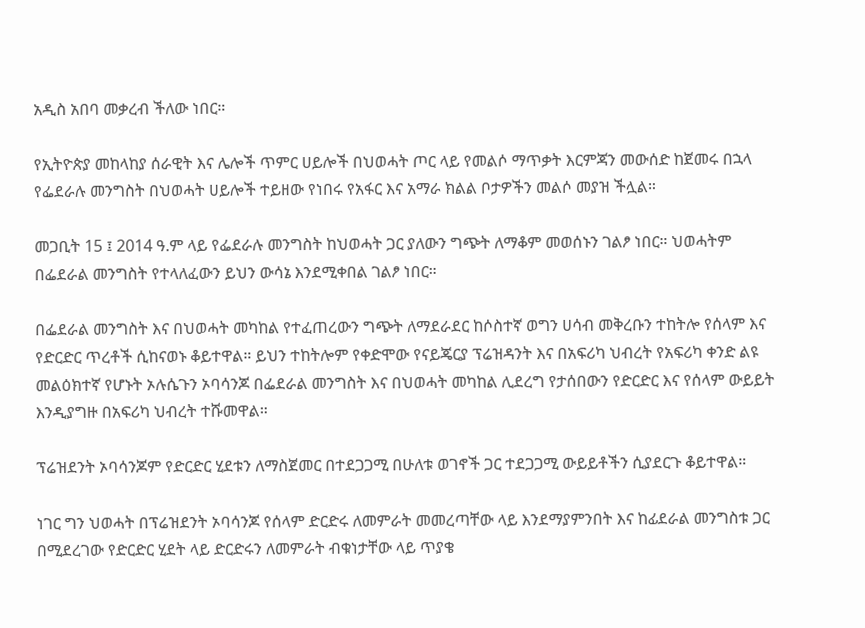አዲስ አበባ መቃረብ ችለው ነበር።

የኢትዮጵያ መከላከያ ሰራዊት እና ሌሎች ጥምር ሀይሎች በህወሓት ጦር ላይ የመልሶ ማጥቃት እርምጃን መውሰድ ከጀመሩ በኋላ የፌደራሉ መንግስት በህወሓት ሀይሎች ተይዘው የነበሩ የአፋር እና አማራ ክልል ቦታዎችን መልሶ መያዝ ችሏል።

መጋቢት 15 ፤ 2014 ዓ.ም ላይ የፌደራሉ መንግስት ከህወሓት ጋር ያለውን ግጭት ለማቆም መወሰኑን ገልፆ ነበር። ህወሓትም በፌደራል መንግስት የተላለፈውን ይህን ውሳኔ እንደሚቀበል ገልፆ ነበር።

በፌደራል መንግስት እና በህወሓት መካከል የተፈጠረውን ግጭት ለማደራደር ከሶስተኛ ወግን ሀሳብ መቅረቡን ተከትሎ የሰላም እና የድርድር ጥረቶች ሲከናወኑ ቆይተዋል። ይህን ተከትሎም የቀድሞው የናይጄርያ ፕሬዝዳንት እና በአፍሪካ ህብረት የአፍሪካ ቀንድ ልዩ መልዕክተኛ የሆኑት ኦሉሴጉን ኦባሳንጆ በፌደራል መንግስት እና በህወሓት መካከል ሊደረግ የታሰበውን የድርድር እና የሰላም ውይይት እንዲያግዙ በአፍሪካ ህብረት ተሹመዋል።

ፕሬዝደንት ኦባሳንጆም የድርድር ሂደቱን ለማስጀመር በተደጋጋሚ በሁለቱ ወገኖች ጋር ተደጋጋሚ ውይይቶችን ሲያደርጉ ቆይተዋል።

ነገር ግን ህወሓት በፕሬዝደንት ኦባሳንጆ የሰላም ድርድሩ ለመምራት መመረጣቸው ላይ እንደማያምንበት እና ከፊደራል መንግስቱ ጋር በሚደረገው የድርድር ሂደት ላይ ድርድሩን ለመምራት ብቁነታቸው ላይ ጥያቄ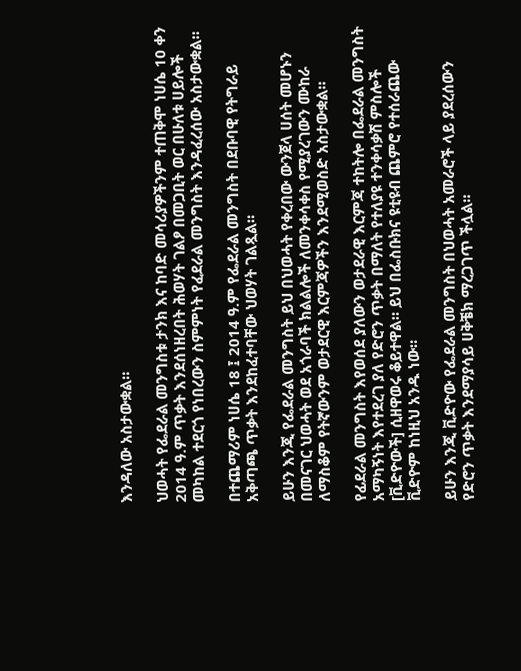እንዳለው አስታውቋል።

ህወሓት የፌደራል መንግስቱ ታንክ እና ከባድ መሳሪያዎችንም ተጠቅሞ ነሀሴ 10 ቀን 2014 ዓ.ም ጥቃት እንደሰነዘረበት ሕወሃት ገልፆ በመጋቢት ወር በሁለቱ ሀይሎች መካከል ተደርጎ የነበረውን ስምምነት የፈደራል መንግስት እንዳፈረሰው አስታውቋል።

በተጨማሪም ነሀሴ 18 ፤ 2014 ዓ.ም የፌደራል መንግስት በደቡባዊ የትግራይ አቅጣጫ ጥቃት እንደከፈተባቸው ህወሃት ገልጿል።

ይሁን እንጂ የፌደራል መንግስት ይህ በህወሓት የቀረበው ውንጀላ ሀሰት መሆኑን በመናገር ህወሓት ወደ አጎራባች ክልልሎች ለመንቀሳቀስ የሚያረገውን ሙከራ ለማስቆም የትኛውንም ወታደርዊ እርምጃዎችን እንደሚወስድ አስታውቋል።

የፊደራል መንግስት እየወሰደ ያለውን ወታደራዊ እርምጃ ተከትሎ በፌደራል መንግስት አማካኝነት እየተደረገ ያለ የድሮን ጥቃት በማለት የተለያዩ ተንቀሳቃሽ ምስሎች [ቪድዮውች] ሲዘዋወሩ ቆይተዋል። ይህ በፌስቡክና ዩቲዩብ ጨምሮ የተሰራጨው ቪድዮም ከነዚህ አንዱ ነው።

ይሁን እንጂ ቪድዮው የፌደራል መንግስት በህወሓት አመራሮች ላይ ያደረሰውን የድሮን ጥቃት እንደማያሳይ ሀቅቼክ ማረጋገጥ ችሏል።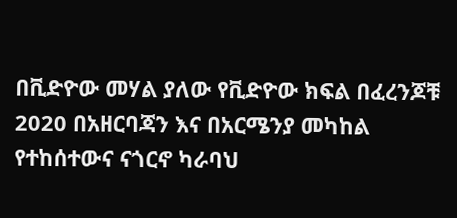በቪድዮው መሃል ያለው የቪድዮው ክፍል በፈረንጆቹ 2020 በአዘርባጃን እና በአርሜንያ መካከል የተከሰተውና ናጎርኖ ካራባህ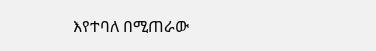እየተባለ በሚጠራው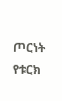ጦርነት የቱርክ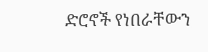ድሮኖች የነበራቸውን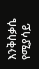እንቅስቃሴ የሚያሳይ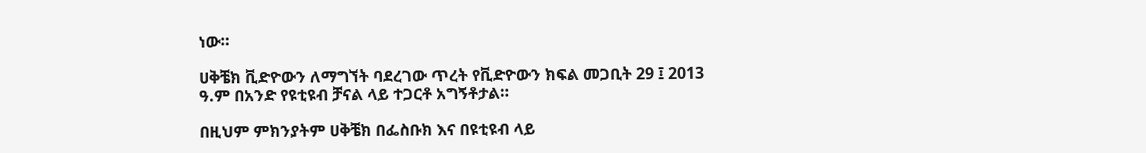ነው።

ሀቅቼክ ቪድዮውን ለማግኘት ባደረገው ጥረት የቪድዮውን ክፍል መጋቢት 29 ፤ 2013 ዓ.ም በአንድ የዩቲዩብ ቻናል ላይ ተጋርቶ አግኝቶታል።

በዚህም ምክንያትም ሀቅቼክ በፌስቡክ እና በዩቲዩብ ላይ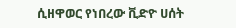ሲዘዋወር የነበረው ቪድዮ ሀሰት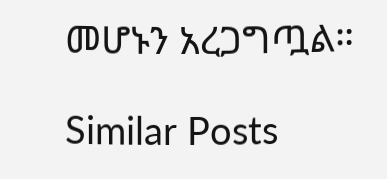መሆኑን አረጋግጧል።

Similar Posts